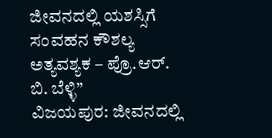ಜೀವನದಲ್ಲಿ ಯಶಸ್ಸಿಗೆ ಸಂವಹನ ಕೌಶಲ್ಯ ಅತ್ಯವಶ್ಯಕ – ಪ್ರೊ.ಆರ್. ಬಿ. ಬೆಳ್ಳಿ”
ವಿಜಯಪುರ: ಜೀವನದಲ್ಲಿ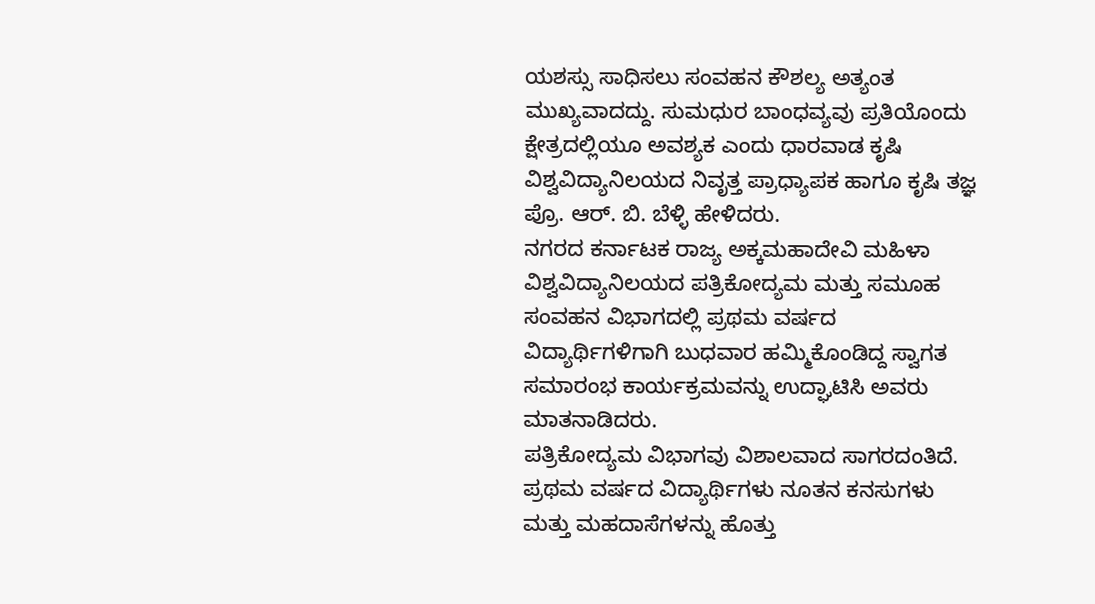ಯಶಸ್ಸು ಸಾಧಿಸಲು ಸಂವಹನ ಕೌಶಲ್ಯ ಅತ್ಯಂತ ಮುಖ್ಯವಾದದ್ದು. ಸುಮಧುರ ಬಾಂಧವ್ಯವು ಪ್ರತಿಯೊಂದು ಕ್ಷೇತ್ರದಲ್ಲಿಯೂ ಅವಶ್ಯಕ ಎಂದು ಧಾರವಾಡ ಕೃಷಿ ವಿಶ್ವವಿದ್ಯಾನಿಲಯದ ನಿವೃತ್ತ ಪ್ರಾಧ್ಯಾಪಕ ಹಾಗೂ ಕೃಷಿ ತಜ್ಞ ಪ್ರೊ. ಆರ್. ಬಿ. ಬೆಳ್ಳಿ ಹೇಳಿದರು.
ನಗರದ ಕರ್ನಾಟಕ ರಾಜ್ಯ ಅಕ್ಕಮಹಾದೇವಿ ಮಹಿಳಾ ವಿಶ್ವವಿದ್ಯಾನಿಲಯದ ಪತ್ರಿಕೋದ್ಯಮ ಮತ್ತು ಸಮೂಹ ಸಂವಹನ ವಿಭಾಗದಲ್ಲಿ ಪ್ರಥಮ ವರ್ಷದ ವಿದ್ಯಾರ್ಥಿಗಳಿಗಾಗಿ ಬುಧವಾರ ಹಮ್ಮಿಕೊಂಡಿದ್ದ ಸ್ವಾಗತ ಸಮಾರಂಭ ಕಾರ್ಯಕ್ರಮವನ್ನು ಉದ್ಘಾಟಿಸಿ ಅವರು ಮಾತನಾಡಿದರು.
ಪತ್ರಿಕೋದ್ಯಮ ವಿಭಾಗವು ವಿಶಾಲವಾದ ಸಾಗರದಂತಿದೆ. ಪ್ರಥಮ ವರ್ಷದ ವಿದ್ಯಾರ್ಥಿಗಳು ನೂತನ ಕನಸುಗಳು ಮತ್ತು ಮಹದಾಸೆಗಳನ್ನು ಹೊತ್ತು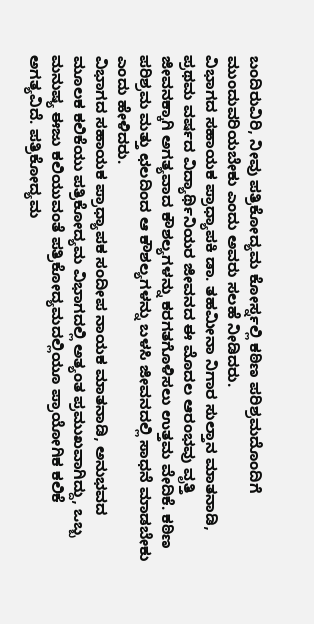ಬಂದಿರುವಿರಿ, ನೀವು ಪತ್ರಿಕೋದ್ಯಮ ಕೋರ್ಸ್ನಲ್ಲಿ ಕಠಿಣ ಪರಿಶ್ರಮದೊಂದಿಗೆ ಮುಂದುವರಿಯಬೇಕು ಎಂದು ಅವರು ಸಲಹೆ ನೀಡಿದರು.
ವಿಭಾಗದ ಸಹಾಯಕ ಪ್ರಾಧ್ಯಾಪಕಿ ಡಾ. ತಹಮೀನಾ ನಿಗಾರ ಸುಲ್ತಾನ ಮಾತನಾಡಿ, ಪ್ರಥಮ ವರ್ಷದ ವಿದ್ಯಾರ್ಥಿನಿಯರ ಜೀವನದ ಈ ಮೊದಲ ಆರಂಭವು ವೃತ್ತಿ ಜೀವನಕ್ಕಾಗಿ ಅಗತ್ಯವಾದ ಕೌಶಲ್ಯಗಳನ್ನು ಕರಗತಗೊಳಿಸಲು ಉತ್ತಮ ವೇದಿಕೆ. ಕಠಿಣ ಪರಿಶ್ರಮ ಮತ್ತು ಛಲದಿಂದ ಆ ಕೌಶಲ್ಯಗಳನ್ನು ಬಳಸಿ ಜೀವನದಲ್ಲಿ ಸಾಧನೆ ಮಾಡಬೇಕು ಎಂದು ಹೇಳಿದರು.
ವಿಭಾಗದ ಸಹಾಯಕ ಪ್ರಾಧ್ಯಾಪಕ ಸಂದೀಪ ನಾಯಕ ಮಾತನಾಡಿ, ಅನುಭವದ ಮೂಲಕ ಕಲಿಕೆಯು ಪತ್ರಿಕೋದ್ಯಮ ವಿಭಾಗದಲ್ಲಿ ಅತ್ಯಂತ ಪ್ರಮುಖವಾಗಿದ್ದು, ಒಬ್ಬ ಮನುಷ್ಯ ಈಜು ಕಲಿಯುವಂತೆ ಪತ್ರಿಕೋದ್ಯಮದಲ್ಲಿಯೂ ಪ್ರಾಯೋಗಿಕ ಕಲಿಕೆ ಅಗತ್ಯವಿದೆ. ಪತ್ರಿಕೋದ್ಯಮ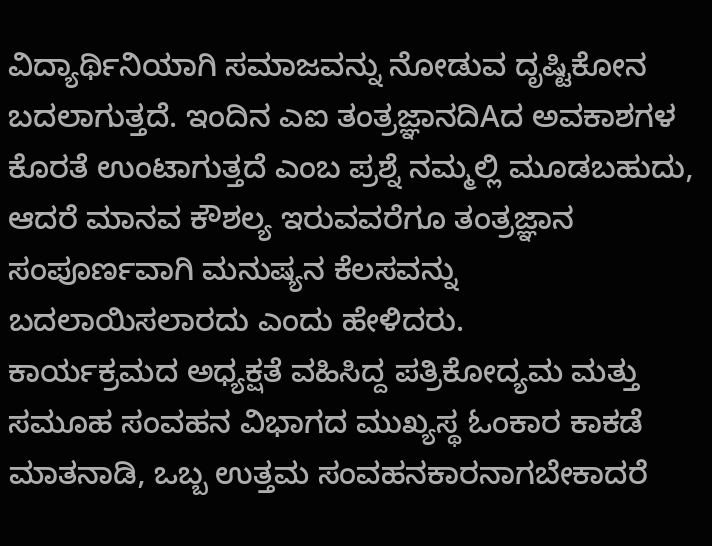ವಿದ್ಯಾರ್ಥಿನಿಯಾಗಿ ಸಮಾಜವನ್ನು ನೋಡುವ ದೃಷ್ಟಿಕೋನ ಬದಲಾಗುತ್ತದೆ. ಇಂದಿನ ಎಐ ತಂತ್ರಜ್ಞಾನದಿAದ ಅವಕಾಶಗಳ ಕೊರತೆ ಉಂಟಾಗುತ್ತದೆ ಎಂಬ ಪ್ರಶ್ನೆ ನಮ್ಮಲ್ಲಿ ಮೂಡಬಹುದು, ಆದರೆ ಮಾನವ ಕೌಶಲ್ಯ ಇರುವವರೆಗೂ ತಂತ್ರಜ್ಞಾನ ಸಂಪೂರ್ಣವಾಗಿ ಮನುಷ್ಯನ ಕೆಲಸವನ್ನು ಬದಲಾಯಿಸಲಾರದು ಎಂದು ಹೇಳಿದರು.
ಕಾರ್ಯಕ್ರಮದ ಅಧ್ಯಕ್ಷತೆ ವಹಿಸಿದ್ದ ಪತ್ರಿಕೋದ್ಯಮ ಮತ್ತು ಸಮೂಹ ಸಂವಹನ ವಿಭಾಗದ ಮುಖ್ಯಸ್ಥ ಓಂಕಾರ ಕಾಕಡೆ ಮಾತನಾಡಿ, ಒಬ್ಬ ಉತ್ತಮ ಸಂವಹನಕಾರನಾಗಬೇಕಾದರೆ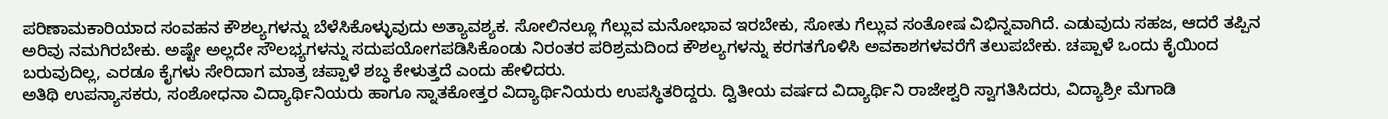ಪರಿಣಾಮಕಾರಿಯಾದ ಸಂವಹನ ಕೌಶಲ್ಯಗಳನ್ನು ಬೆಳೆಸಿಕೊಳ್ಳುವುದು ಅತ್ಯಾವಶ್ಯಕ. ಸೋಲಿನಲ್ಲೂ ಗೆಲ್ಲುವ ಮನೋಭಾವ ಇರಬೇಕು, ಸೋತು ಗೆಲ್ಲುವ ಸಂತೋಷ ವಿಭಿನ್ನವಾಗಿದೆ. ಎಡುವುದು ಸಹಜ, ಆದರೆ ತಪ್ಪಿನ ಅರಿವು ನಮಗಿರಬೇಕು. ಅಷ್ಟೇ ಅಲ್ಲದೇ ಸೌಲಭ್ಯಗಳನ್ನು ಸದುಪಯೋಗಪಡಿಸಿಕೊಂಡು ನಿರಂತರ ಪರಿಶ್ರಮದಿಂದ ಕೌಶಲ್ಯಗಳನ್ನು ಕರಗತಗೊಳಿಸಿ ಅವಕಾಶಗಳವರೆಗೆ ತಲುಪಬೇಕು. ಚಪ್ಪಾಳೆ ಒಂದು ಕೈಯಿಂದ ಬರುವುದಿಲ್ಲ, ಎರಡೂ ಕೈಗಳು ಸೇರಿದಾಗ ಮಾತ್ರ ಚಪ್ಪಾಳೆ ಶಬ್ಧ ಕೇಳುತ್ತದೆ ಎಂದು ಹೇಳಿದರು.
ಅತಿಥಿ ಉಪನ್ಯಾಸಕರು, ಸಂಶೋಧನಾ ವಿದ್ಯಾರ್ಥಿನಿಯರು ಹಾಗೂ ಸ್ನಾತಕೋತ್ತರ ವಿದ್ಯಾರ್ಥಿನಿಯರು ಉಪಸ್ಥಿತರಿದ್ದರು. ದ್ವಿತೀಯ ವರ್ಷದ ವಿದ್ಯಾರ್ಥಿನಿ ರಾಜೇಶ್ವರಿ ಸ್ವಾಗತಿಸಿದರು, ವಿದ್ಯಾಶ್ರೀ ಮೆಗಾಡಿ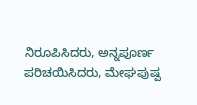ನಿರೂಪಿಸಿದರು, ಅನ್ನಪೂರ್ಣ ಪರಿಚಯಿಸಿದರು, ಮೇಘಪುಷ್ಪ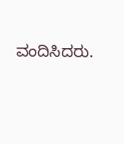ವಂದಿಸಿದರು.